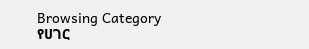Browsing Category
የሀገር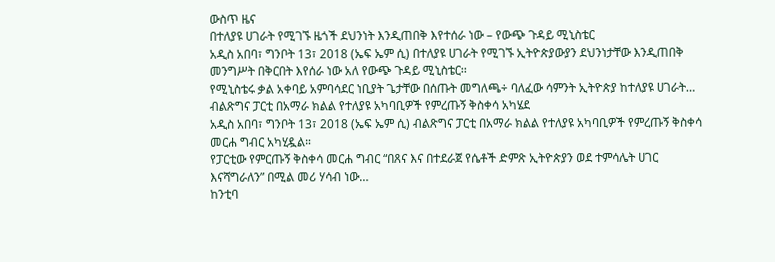ውስጥ ዜና
በተለያዩ ሀገራት የሚገኙ ዜጎች ደህንነት እንዲጠበቅ እየተሰራ ነው – የውጭ ጉዳይ ሚኒስቴር
አዲስ አበባ፣ ግንቦት 13፣ 2018 (ኤፍ ኤም ሲ) በተለያዩ ሀገራት የሚገኙ ኢትዮጵያውያን ደህንነታቸው እንዲጠበቅ መንግሥት በቅርበት እየሰራ ነው አለ የውጭ ጉዳይ ሚኒስቴር፡፡
የሚኒስቴሩ ቃል አቀባይ አምባሳደር ነቢያት ጌታቸው በሰጡት መግለጫ÷ ባለፈው ሳምንት ኢትዮጵያ ከተለያዩ ሀገራት…
ብልጽግና ፓርቲ በአማራ ክልል የተለያዩ አካባቢዎች የምረጡኝ ቅስቀሳ አካሄደ
አዲስ አበባ፣ ግንቦት 13፣ 2018 (ኤፍ ኤም ሲ) ብልጽግና ፓርቲ በአማራ ክልል የተለያዩ አካባቢዎች የምረጡኝ ቅስቀሳ መርሐ ግብር አካሂዷል።
የፓርቲው የምርጡኝ ቅስቀሳ መርሐ ግብር “በጸና እና በተደራጀ የሴቶች ድምጽ ኢትዮጵያን ወደ ተምሳሌት ሀገር እናሻግራለን” በሚል መሪ ሃሳብ ነው…
ከንቲባ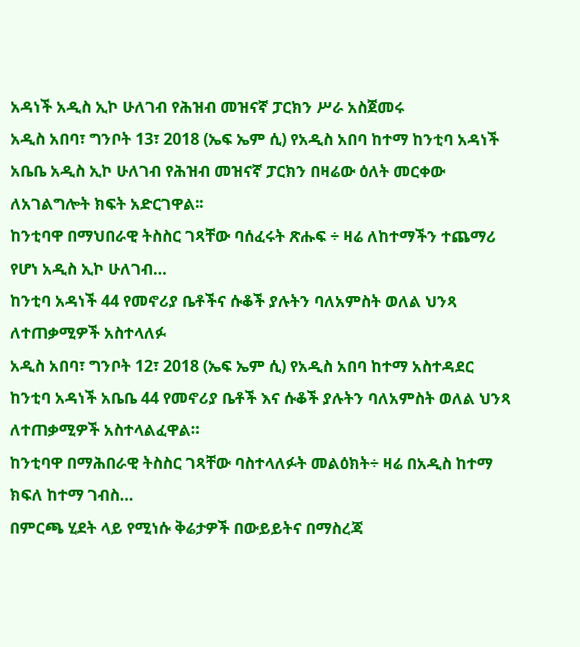አዳነች አዲስ ኢኮ ሁለገብ የሕዝብ መዝናኛ ፓርክን ሥራ አስጀመሩ
አዲስ አበባ፣ ግንቦት 13፣ 2018 (ኤፍ ኤም ሲ) የአዲስ አበባ ከተማ ከንቲባ አዳነች አቤቤ አዲስ ኢኮ ሁለገብ የሕዝብ መዝናኛ ፓርክን በዛሬው ዕለት መርቀው ለአገልግሎት ክፍት አድርገዋል፡፡
ከንቲባዋ በማህበራዊ ትስስር ገጻቸው ባሰፈሩት ጽሑፍ ÷ ዛሬ ለከተማችን ተጨማሪ የሆነ አዲስ ኢኮ ሁለገብ…
ከንቲባ አዳነች 44 የመኖሪያ ቤቶችና ሱቆች ያሉትን ባለአምስት ወለል ህንጻ ለተጠቃሚዎች አስተላለፉ
አዲስ አበባ፣ ግንቦት 12፣ 2018 (ኤፍ ኤም ሲ) የአዲስ አበባ ከተማ አስተዳደር ከንቲባ አዳነች አቤቤ 44 የመኖሪያ ቤቶች እና ሱቆች ያሉትን ባለአምስት ወለል ህንጻ ለተጠቃሚዎች አስተላልፈዋል።
ከንቲባዋ በማሕበራዊ ትስስር ገጻቸው ባስተላለፉት መልዕክት÷ ዛሬ በአዲስ ከተማ ክፍለ ከተማ ገብስ…
በምርጫ ሂደት ላይ የሚነሱ ቅሬታዎች በውይይትና በማስረጃ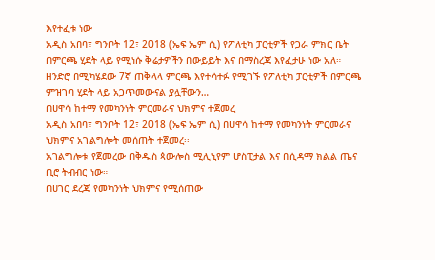እየተፈቱ ነው
አዲስ አበባ፣ ግንቦት 12፣ 2018 (ኤፍ ኤም ሲ) የፖለቲካ ፓርቲዎች የጋራ ምክር ቤት በምርጫ ሂደት ላይ የሚነሱ ቅሬታዎችን በውይይት እና በማስረጃ እየፈታሁ ነው አለ።
ዘንድሮ በሚካሄደው 7ኛ ጠቅላላ ምርጫ እየተሳተፉ የሚገኙ የፖለቲካ ፓርቲዎች በምርጫ ምዝገባ ሂደት ላይ አጋጥመውናል ያሏቸውን…
በሀዋሳ ከተማ የመካንነት ምርመራና ህክምና ተጀመረ
አዲስ አበባ፣ ግንቦት 12፣ 2018 (ኤፍ ኤም ሲ) በሀዋሳ ከተማ የመካንነት ምርመራና ህክምና አገልግሎት መሰጠት ተጀመረ፡፡
አገልግሎቱ የጀመረው በቅዱስ ጳውሎስ ሚሊኒየም ሆስፒታል እና በሲዳማ ክልል ጤና ቢሮ ትብብር ነው።
በሀገር ደረጃ የመካንነት ህክምና የሚሰጠው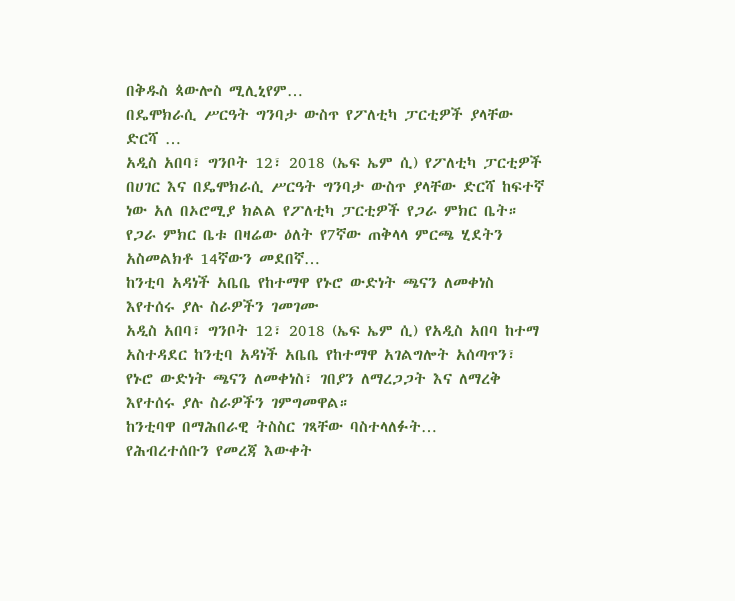በቅዱስ ጳውሎስ ሚሊኒየም…
በዴሞክራሲ ሥርዓት ግንባታ ውስጥ የፖለቲካ ፓርቲዎች ያላቸው ድርሻ …
አዲስ አበባ፣ ግንቦት 12፣ 2018 (ኤፍ ኤም ሲ) የፖለቲካ ፓርቲዎች በሀገር እና በዴሞክራሲ ሥርዓት ግንባታ ውስጥ ያላቸው ድርሻ ከፍተኛ ነው አለ በኦሮሚያ ክልል የፖለቲካ ፓርቲዎች የጋራ ምክር ቤት።
የጋራ ምክር ቤቱ በዛሬው ዕለት የ7ኛው ጠቅላላ ምርጫ ሂደትን አስመልክቶ 14ኛውን መደበኛ…
ከንቲባ አዳነች አቤቤ የከተማዋ የኑሮ ውድነት ጫናን ለመቀነስ እየተሰሩ ያሉ ስራዎችን ገመገሙ
አዲስ አበባ፣ ግንቦት 12፣ 2018 (ኤፍ ኤም ሲ) የአዲስ አበባ ከተማ አስተዳደር ከንቲባ አዳነች አቤቤ የከተማዋ አገልግሎት አሰጣጥን፣ የኑሮ ውድነት ጫናን ለመቀነስ፣ ገበያን ለማረጋጋት እና ለማረቅ እየተሰሩ ያሉ ስራዎችን ገምግመዋል።
ከንቲባዋ በማሕበራዊ ትስስር ገጻቸው ባስተላለፉት…
የሕብረተሰቡን የመረጃ እውቀት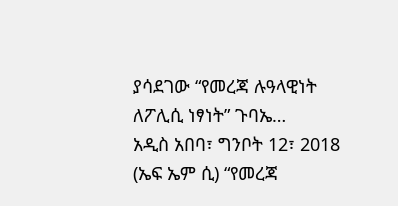ያሳደገው “የመረጃ ሉዓላዊነት ለፖሊሲ ነፃነት” ጉባኤ…
አዲስ አበባ፣ ግንቦት 12፣ 2018 (ኤፍ ኤም ሲ) “የመረጃ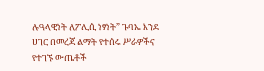ሉዓላዊነት ለፖሊሲ ነፃነት” ጉባኤ እንደ ሀገር በመረጃ ልማት የተሰሩ ሥራዎችና የተገኙ ውጤቶች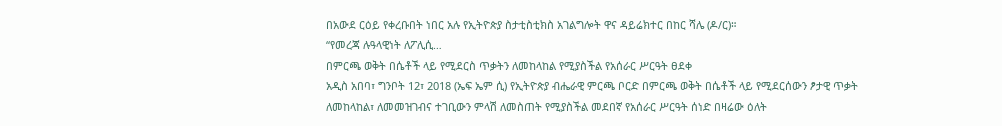በአውደ ርዕይ የቀረቡበት ነበር አሉ የኢትዮጵያ ስታቲስቲክስ አገልግሎት ዋና ዳይሬክተር በከር ሻሌ (ዶ/ር)።
“የመረጃ ሉዓላዊነት ለፖሊሲ…
በምርጫ ወቅት በሴቶች ላይ የሚደርስ ጥቃትን ለመከላከል የሚያስችል የአሰራር ሥርዓት ፀደቀ
አዲስ አበባ፣ ግንቦት 12፣ 2018 (ኤፍ ኤም ሲ) የኢትዮጵያ ብሔራዊ ምርጫ ቦርድ በምርጫ ወቅት በሴቶች ላይ የሚደርሰውን ፆታዊ ጥቃት ለመከላከል፣ ለመመዝገብና ተገቢውን ምላሽ ለመስጠት የሚያስችል መደበኛ የአሰራር ሥርዓት ሰነድ በዛሬው ዕለት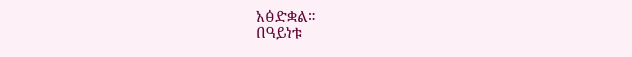አፅድቋል።
በዓይነቱ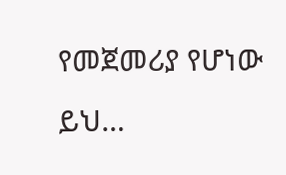የመጀመሪያ የሆነው ይህ…